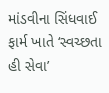માંડવીના સિંધવાઈ ફાર્મ ખાતે ‘સ્વચ્છતા હી સેવા’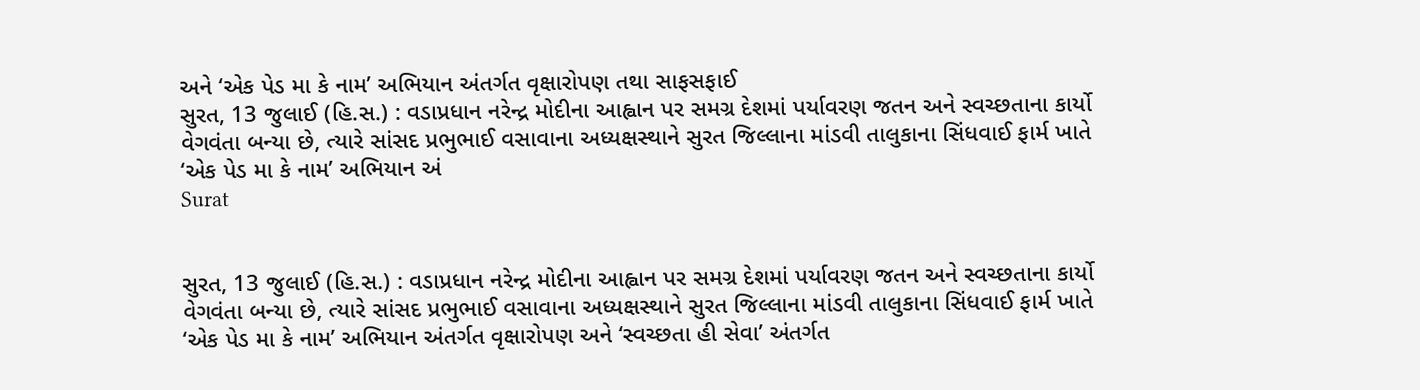અને ‘એક પેડ મા કે નામ’ અભિયાન અંતર્ગત વૃક્ષારોપણ તથા સાફસફાઈ
સુરત, 13 જુલાઈ (હિ.સ.) : વડાપ્રધાન નરેન્દ્ર મોદીના આહ્વાન પર સમગ્ર દેશમાં પર્યાવરણ જતન અને સ્વચ્છતાના કાર્યો વેગવંતા બન્યા છે, ત્યારે સાંસદ પ્રભુભાઈ વસાવાના અધ્યક્ષસ્થાને સુરત જિલ્લાના માંડવી તાલુકાના સિંધવાઈ ફાર્મ ખાતે ‘એક પેડ મા કે નામ’ અભિયાન અં
Surat


સુરત, 13 જુલાઈ (હિ.સ.) : વડાપ્રધાન નરેન્દ્ર મોદીના આહ્વાન પર સમગ્ર દેશમાં પર્યાવરણ જતન અને સ્વચ્છતાના કાર્યો વેગવંતા બન્યા છે, ત્યારે સાંસદ પ્રભુભાઈ વસાવાના અધ્યક્ષસ્થાને સુરત જિલ્લાના માંડવી તાલુકાના સિંધવાઈ ફાર્મ ખાતે ‘એક પેડ મા કે નામ’ અભિયાન અંતર્ગત વૃક્ષારોપણ અને ‘સ્વચ્છતા હી સેવા’ અંતર્ગત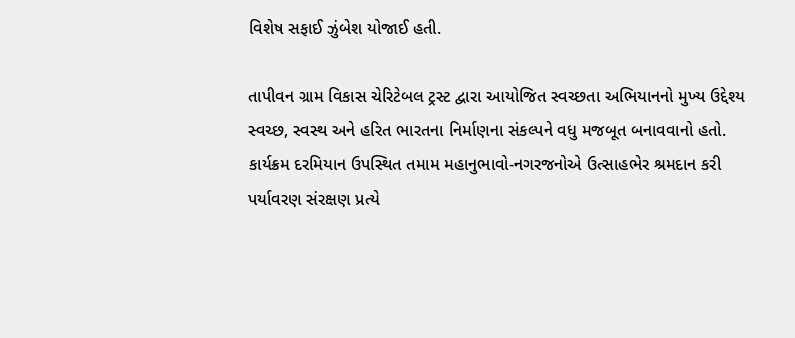વિશેષ સફાઈ ઝુંબેશ યોજાઈ હતી.

તાપીવન ગ્રામ વિકાસ ચેરિટેબલ ટ્રસ્ટ દ્વારા આયોજિત સ્વચ્છતા અભિયાનનો મુખ્ય ઉદ્દેશ્ય સ્વચ્છ, સ્વસ્થ અને હરિત ભારતના નિર્માણના સંકલ્પને વધુ મજબૂત બનાવવાનો હતો. કાર્યક્રમ દરમિયાન ઉપસ્થિત તમામ મહાનુભાવો-નગરજનોએ ઉત્સાહભેર શ્રમદાન કરી પર્યાવરણ સંરક્ષણ પ્રત્યે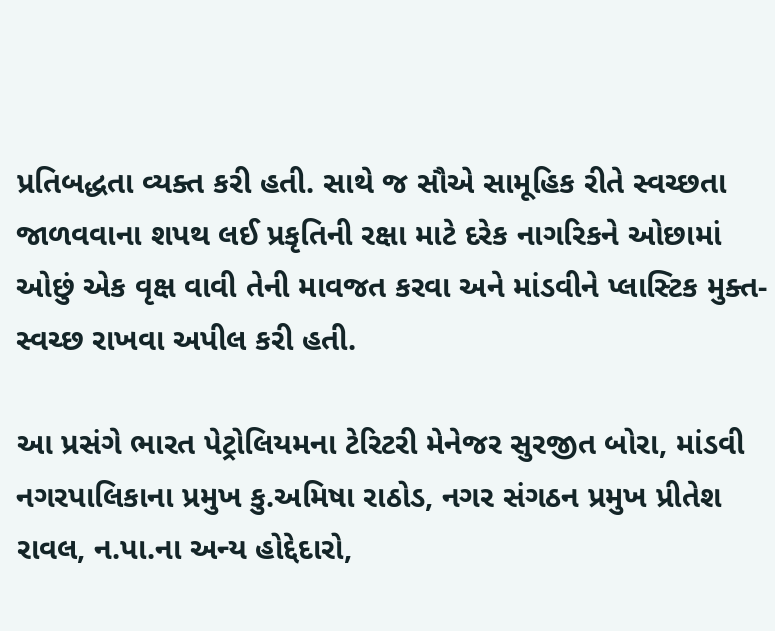પ્રતિબદ્ધતા વ્યક્ત કરી હતી. સાથે જ સૌએ સામૂહિક રીતે સ્વચ્છતા જાળવવાના શપથ લઈ પ્રકૃતિની રક્ષા માટે દરેક નાગરિકને ઓછામાં ઓછું એક વૃક્ષ વાવી તેની માવજત કરવા અને માંડવીને પ્લાસ્ટિક મુક્ત-સ્વચ્છ રાખવા અપીલ કરી હતી.

આ પ્રસંગે ભારત પેટ્રોલિયમના ટેરિટરી મેનેજર સુરજીત બોરા, માંડવી નગરપાલિકાના પ્રમુખ કુ.અમિષા રાઠોડ, નગર સંગઠન પ્રમુખ પ્રીતેશ રાવલ, ન.પા.ના અન્ય હોદ્દેદારો,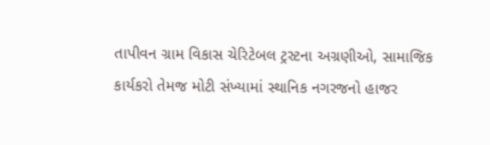તાપીવન ગ્રામ વિકાસ ચેરિટેબલ ટ્રસ્ટના અગ્રણીઓ, સામાજિક કાર્યકરો તેમજ મોટી સંખ્યામાં સ્થાનિક નગરજનો હાજર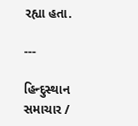રહ્યા હતા.

---

હિન્દુસ્થાન સમાચાર /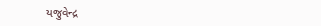યજુવેન્દ્ર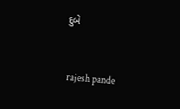દુબે


 rajesh pande